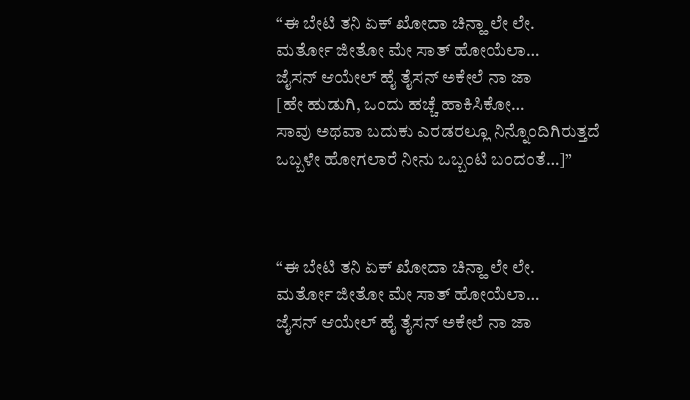“ಈ ಬೇಟಿ ತನಿ ಏಕ್ ಖೋದಾ ಚಿನ್ಹಾ ಲೇ ಲೇ.
ಮರ್ತೋ ಜೀತೋ ಮೇ ಸಾತ್ ಹೋಯೆಲಾ…
ಜೈಸನ್ ಆಯೇಲ್ ಹೈ ತೈಸನ್ ಅಕೇಲೆ ನಾ ಜಾ
[ಹೇ ಹುಡುಗಿ, ಒಂದು ಹಚ್ಚೆ ಹಾಕಿಸಿಕೋ…
ಸಾವು ಅಥವಾ ಬದುಕು ಎರಡರಲ್ಲೂ ನಿನ್ನೊಂದಿಗಿರುತ್ತದೆ
ಒಬ್ಬಳೇ ಹೋಗಲಾರೆ ನೀನು ಒಬ್ಬಂಟಿ ಬಂದಂತೆ…]”



“ಈ ಬೇಟಿ ತನಿ ಏಕ್ ಖೋದಾ ಚಿನ್ಹಾ ಲೇ ಲೇ.
ಮರ್ತೋ ಜೀತೋ ಮೇ ಸಾತ್ ಹೋಯೆಲಾ…
ಜೈಸನ್ ಆಯೇಲ್ ಹೈ ತೈಸನ್ ಅಕೇಲೆ ನಾ ಜಾ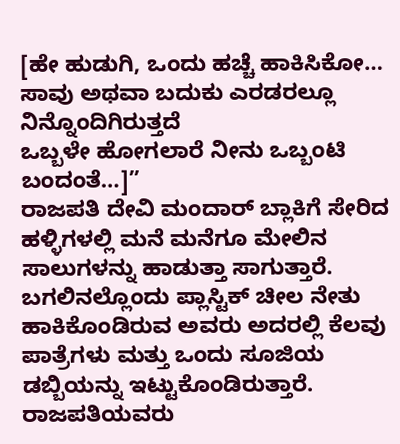[ಹೇ ಹುಡುಗಿ, ಒಂದು ಹಚ್ಚೆ ಹಾಕಿಸಿಕೋ…
ಸಾವು ಅಥವಾ ಬದುಕು ಎರಡರಲ್ಲೂ ನಿನ್ನೊಂದಿಗಿರುತ್ತದೆ
ಒಬ್ಬಳೇ ಹೋಗಲಾರೆ ನೀನು ಒಬ್ಬಂಟಿ ಬಂದಂತೆ…]”
ರಾಜಪತಿ ದೇವಿ ಮಂದಾರ್ ಬ್ಲಾಕಿಗೆ ಸೇರಿದ ಹಳ್ಳಿಗಳಲ್ಲಿ ಮನೆ ಮನೆಗೂ ಮೇಲಿನ ಸಾಲುಗಳನ್ನು ಹಾಡುತ್ತಾ ಸಾಗುತ್ತಾರೆ. ಬಗಲಿನಲ್ಲೊಂದು ಪ್ಲಾಸ್ಟಿಕ್ ಚೀಲ ನೇತು ಹಾಕಿಕೊಂಡಿರುವ ಅವರು ಅದರಲ್ಲಿ ಕೆಲವು ಪಾತ್ರೆಗಳು ಮತ್ತು ಒಂದು ಸೂಜಿಯ ಡಬ್ಬಿಯನ್ನು ಇಟ್ಟುಕೊಂಡಿರುತ್ತಾರೆ. ರಾಜಪತಿಯವರು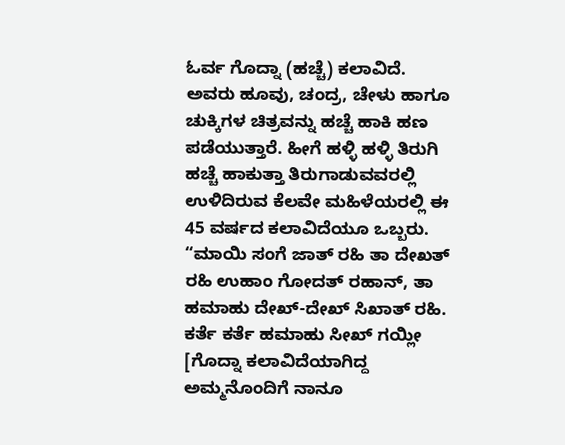ಓರ್ವ ಗೊದ್ನಾ (ಹಚ್ಚೆ) ಕಲಾವಿದೆ. ಅವರು ಹೂವು, ಚಂದ್ರ, ಚೇಳು ಹಾಗೂ ಚುಕ್ಕಿಗಳ ಚಿತ್ರವನ್ನು ಹಚ್ಚೆ ಹಾಕಿ ಹಣ ಪಡೆಯುತ್ತಾರೆ. ಹೀಗೆ ಹಳ್ಳಿ ಹಳ್ಳಿ ತಿರುಗಿ ಹಚ್ಚೆ ಹಾಕುತ್ತಾ ತಿರುಗಾಡುವವರಲ್ಲಿ ಉಳಿದಿರುವ ಕೆಲವೇ ಮಹಿಳೆಯರಲ್ಲಿ ಈ 45 ವರ್ಷದ ಕಲಾವಿದೆಯೂ ಒಬ್ಬರು.
“ಮಾಯಿ ಸಂಗೆ ಜಾತ್ ರಹಿ ತಾ ದೇಖತ್ ರಹಿ ಉಹಾಂ ಗೋದತ್ ರಹಾನ್, ತಾ ಹಮಾಹು ದೇಖ್-ದೇಖ್ ಸಿಖಾತ್ ರಹಿ. ಕರ್ತೆ ಕರ್ತೆ ಹಮಾಹು ಸೀಖ್ ಗಯ್ಲೀ [ಗೊದ್ನಾ ಕಲಾವಿದೆಯಾಗಿದ್ದ ಅಮ್ಮನೊಂದಿಗೆ ನಾನೂ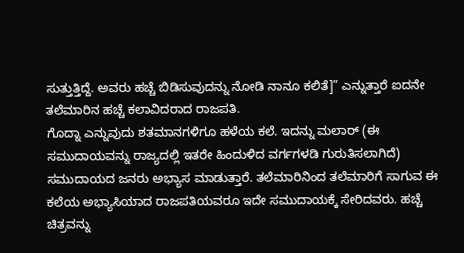ಸುತ್ತುತ್ತಿದ್ದೆ. ಅವರು ಹಚ್ಚೆ ಬಿಡಿಸುವುದನ್ನು ನೋಡಿ ನಾನೂ ಕಲಿತೆ]” ಎನ್ನುತ್ತಾರೆ ಐದನೇ ತಲೆಮಾರಿನ ಹಚ್ಚೆ ಕಲಾವಿದರಾದ ರಾಜಪತಿ.
ಗೊದ್ನಾ ಎನ್ನುವುದು ಶತಮಾನಗಳಿಗೂ ಹಳೆಯ ಕಲೆ. ಇದನ್ನು ಮಲಾರ್ (ಈ ಸಮುದಾಯವನ್ನು ರಾಜ್ಯದಲ್ಲಿ ಇತರೇ ಹಿಂದುಳಿದ ವರ್ಗಗಳಡಿ ಗುರುತಿಸಲಾಗಿದೆ) ಸಮುದಾಯದ ಜನರು ಅಭ್ಯಾಸ ಮಾಡುತ್ತಾರೆ. ತಲೆಮಾರಿನಿಂದ ತಲೆಮಾರಿಗೆ ಸಾಗುವ ಈ ಕಲೆಯ ಅಭ್ಯಾಸಿಯಾದ ರಾಜಪತಿಯವರೂ ಇದೇ ಸಮುದಾಯಕ್ಕೆ ಸೇರಿದವರು. ಹಚ್ಚೆ ಚಿತ್ರವನ್ನು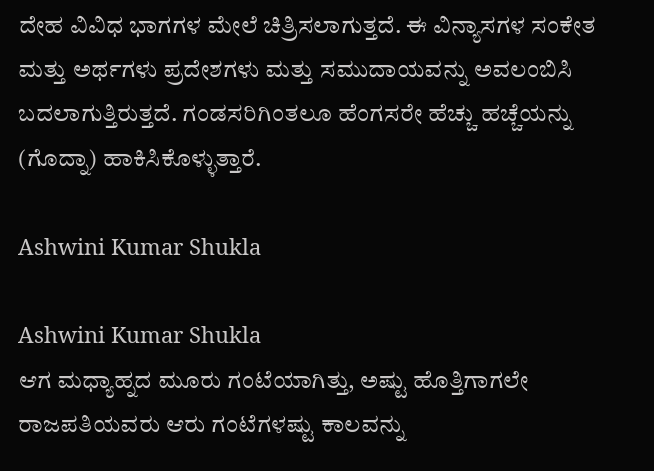ದೇಹ ವಿವಿಧ ಭಾಗಗಳ ಮೇಲೆ ಚಿತ್ರಿಸಲಾಗುತ್ತದೆ. ಈ ವಿನ್ಯಾಸಗಳ ಸಂಕೇತ ಮತ್ತು ಅರ್ಥಗಳು ಪ್ರದೇಶಗಳು ಮತ್ತು ಸಮುದಾಯವನ್ನು ಅವಲಂಬಿಸಿ ಬದಲಾಗುತ್ತಿರುತ್ತದೆ. ಗಂಡಸರಿಗಿಂತಲೂ ಹೆಂಗಸರೇ ಹೆಚ್ಚು ಹಚ್ಚೆಯನ್ನು (ಗೊದ್ನಾ) ಹಾಕಿಸಿಕೊಳ್ಳುತ್ತಾರೆ.

Ashwini Kumar Shukla

Ashwini Kumar Shukla
ಆಗ ಮಧ್ಯಾಹ್ನದ ಮೂರು ಗಂಟೆಯಾಗಿತ್ತು, ಅಷ್ಟು ಹೊತ್ತಿಗಾಗಲೇ ರಾಜಪತಿಯವರು ಆರು ಗಂಟೆಗಳಷ್ಟು ಕಾಲವನ್ನು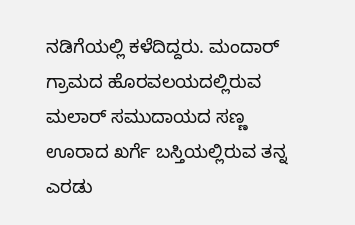ನಡಿಗೆಯಲ್ಲಿ ಕಳೆದಿದ್ದರು. ಮಂದಾರ್ ಗ್ರಾಮದ ಹೊರವಲಯದಲ್ಲಿರುವ ಮಲಾರ್ ಸಮುದಾಯದ ಸಣ್ಣ ಊರಾದ ಖರ್ಗೆ ಬಸ್ತಿಯಲ್ಲಿರುವ ತನ್ನ ಎರಡು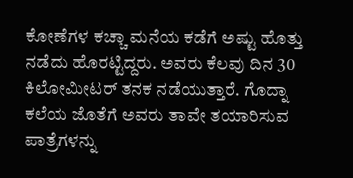ಕೋಣೆಗಳ ಕಚ್ಚಾ ಮನೆಯ ಕಡೆಗೆ ಅಷ್ಟು ಹೊತ್ತು ನಡೆದು ಹೊರಟ್ಟಿದ್ದರು. ಅವರು ಕೆಲವು ದಿನ 30 ಕಿಲೋಮೀಟರ್ ತನಕ ನಡೆಯುತ್ತಾರೆ. ಗೊದ್ನಾ ಕಲೆಯ ಜೊತೆಗೆ ಅವರು ತಾವೇ ತಯಾರಿಸುವ ಪಾತ್ರೆಗಳನ್ನು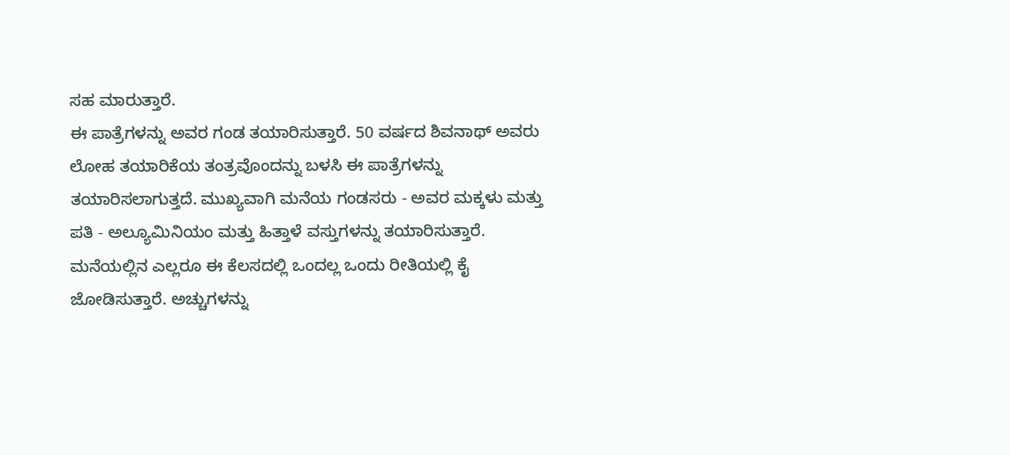ಸಹ ಮಾರುತ್ತಾರೆ.
ಈ ಪಾತ್ರೆಗಳನ್ನು ಅವರ ಗಂಡ ತಯಾರಿಸುತ್ತಾರೆ. 50 ವರ್ಷದ ಶಿವನಾಥ್ ಅವರು ಲೋಹ ತಯಾರಿಕೆಯ ತಂತ್ರವೊಂದನ್ನು ಬಳಸಿ ಈ ಪಾತ್ರೆಗಳನ್ನು ತಯಾರಿಸಲಾಗುತ್ತದೆ. ಮುಖ್ಯವಾಗಿ ಮನೆಯ ಗಂಡಸರು - ಅವರ ಮಕ್ಕಳು ಮತ್ತು ಪತಿ - ಅಲ್ಯೂಮಿನಿಯಂ ಮತ್ತು ಹಿತ್ತಾಳೆ ವಸ್ತುಗಳನ್ನು ತಯಾರಿಸುತ್ತಾರೆ. ಮನೆಯಲ್ಲಿನ ಎಲ್ಲರೂ ಈ ಕೆಲಸದಲ್ಲಿ ಒಂದಲ್ಲ ಒಂದು ರೀತಿಯಲ್ಲಿ ಕೈ ಜೋಡಿಸುತ್ತಾರೆ. ಅಚ್ಚುಗಳನ್ನು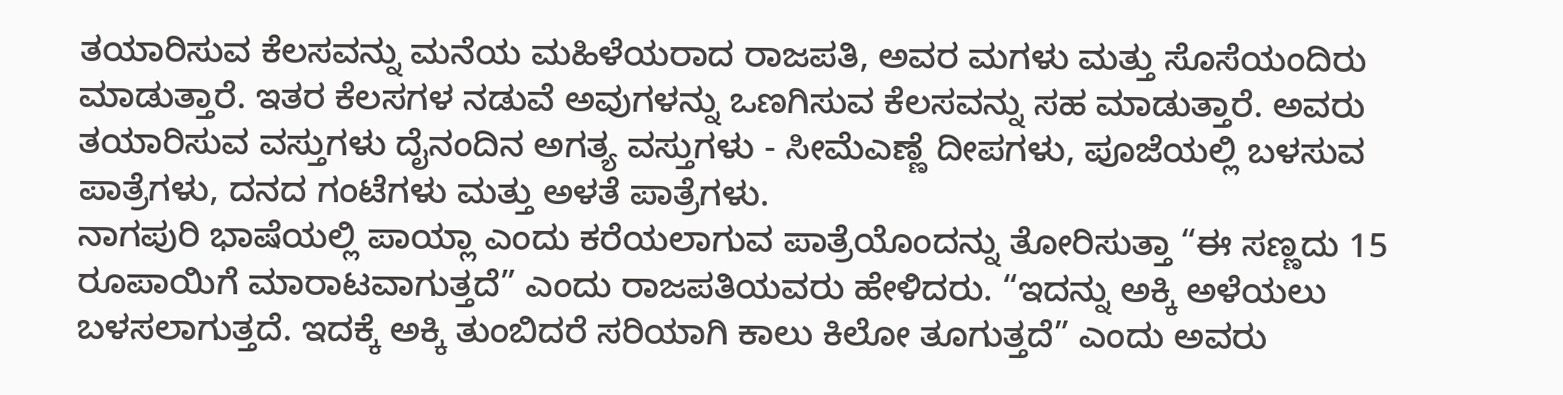ತಯಾರಿಸುವ ಕೆಲಸವನ್ನು ಮನೆಯ ಮಹಿಳೆಯರಾದ ರಾಜಪತಿ, ಅವರ ಮಗಳು ಮತ್ತು ಸೊಸೆಯಂದಿರು ಮಾಡುತ್ತಾರೆ. ಇತರ ಕೆಲಸಗಳ ನಡುವೆ ಅವುಗಳನ್ನು ಒಣಗಿಸುವ ಕೆಲಸವನ್ನು ಸಹ ಮಾಡುತ್ತಾರೆ. ಅವರು ತಯಾರಿಸುವ ವಸ್ತುಗಳು ದೈನಂದಿನ ಅಗತ್ಯ ವಸ್ತುಗಳು - ಸೀಮೆಎಣ್ಣೆ ದೀಪಗಳು, ಪೂಜೆಯಲ್ಲಿ ಬಳಸುವ ಪಾತ್ರೆಗಳು, ದನದ ಗಂಟೆಗಳು ಮತ್ತು ಅಳತೆ ಪಾತ್ರೆಗಳು.
ನಾಗಪುರಿ ಭಾಷೆಯಲ್ಲಿ ಪಾಯ್ಲಾ ಎಂದು ಕರೆಯಲಾಗುವ ಪಾತ್ರೆಯೊಂದನ್ನು ತೋರಿಸುತ್ತಾ “ಈ ಸಣ್ಣದು 15 ರೂಪಾಯಿಗೆ ಮಾರಾಟವಾಗುತ್ತದೆ” ಎಂದು ರಾಜಪತಿಯವರು ಹೇಳಿದರು. “ಇದನ್ನು ಅಕ್ಕಿ ಅಳೆಯಲು ಬಳಸಲಾಗುತ್ತದೆ. ಇದಕ್ಕೆ ಅಕ್ಕಿ ತುಂಬಿದರೆ ಸರಿಯಾಗಿ ಕಾಲು ಕಿಲೋ ತೂಗುತ್ತದೆ” ಎಂದು ಅವರು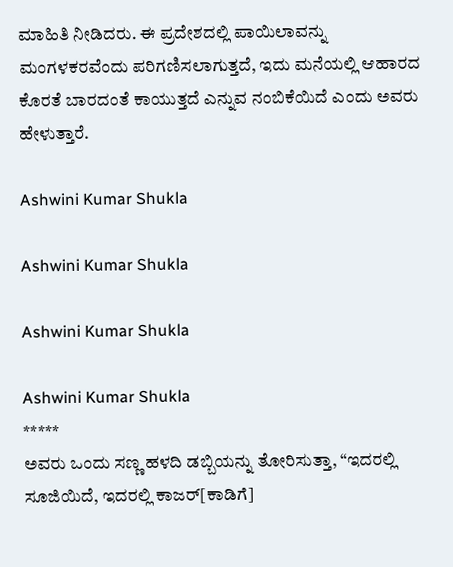ಮಾಹಿತಿ ನೀಡಿದರು. ಈ ಪ್ರದೇಶದಲ್ಲಿ ಪಾಯಿಲಾವನ್ನು ಮಂಗಳಕರವೆಂದು ಪರಿಗಣಿಸಲಾಗುತ್ತದೆ, ಇದು ಮನೆಯಲ್ಲಿ ಆಹಾರದ ಕೊರತೆ ಬಾರದಂತೆ ಕಾಯುತ್ತದೆ ಎನ್ನುವ ನಂಬಿಕೆಯಿದೆ ಎಂದು ಅವರು ಹೇಳುತ್ತಾರೆ.

Ashwini Kumar Shukla

Ashwini Kumar Shukla

Ashwini Kumar Shukla

Ashwini Kumar Shukla
*****
ಅವರು ಒಂದು ಸಣ್ಣ ಹಳದಿ ಡಬ್ಬಿಯನ್ನು ತೋರಿಸುತ್ತಾ, “ಇದರಲ್ಲಿ ಸೂಜಿಯಿದೆ, ಇದರಲ್ಲಿ ಕಾಜರ್[ಕಾಡಿಗೆ]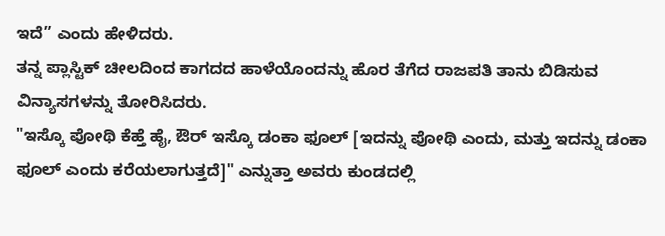ಇದೆ” ಎಂದು ಹೇಳಿದರು.
ತನ್ನ ಪ್ಲಾಸ್ಟಿಕ್ ಚೀಲದಿಂದ ಕಾಗದದ ಹಾಳೆಯೊಂದನ್ನು ಹೊರ ತೆಗೆದ ರಾಜಪತಿ ತಾನು ಬಿಡಿಸುವ ವಿನ್ಯಾಸಗಳನ್ನು ತೋರಿಸಿದರು.
"ಇಸ್ಕೊ ಪೋಥಿ ಕೆಹ್ತೆ ಹೈ, ಔರ್ ಇಸ್ಕೊ ಡಂಕಾ ಫೂಲ್ [ಇದನ್ನು ಪೋಥಿ ಎಂದು, ಮತ್ತು ಇದನ್ನು ಡಂಕಾ ಫೂಲ್ ಎಂದು ಕರೆಯಲಾಗುತ್ತದೆ]" ಎನ್ನುತ್ತಾ ಅವರು ಕುಂಡದಲ್ಲಿ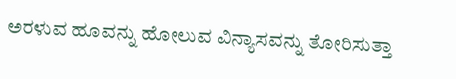ಅರಳುವ ಹೂವನ್ನು ಹೋಲುವ ವಿನ್ಯಾಸವನ್ನು ತೋರಿಸುತ್ತಾ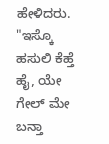ಹೇಳಿದರು. "ಇಸ್ಕೊ ಹಸುಲಿ ಕೆಹ್ತೆ ಹೈ, ಯೇ ಗೇಲ್ ಮೇ ಬನ್ತಾ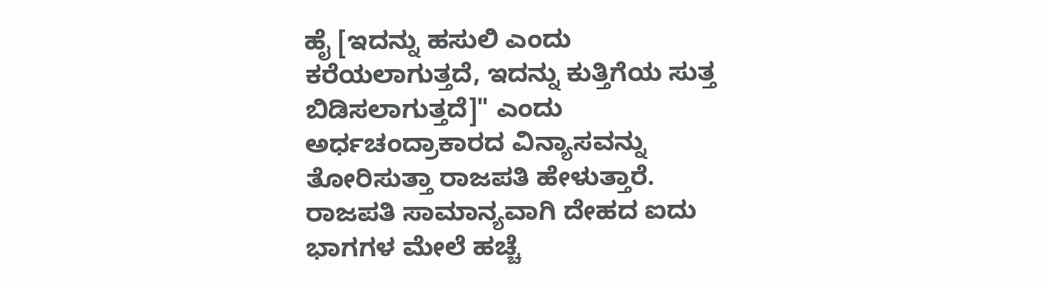ಹೈ [ಇದನ್ನು ಹಸುಲಿ ಎಂದು ಕರೆಯಲಾಗುತ್ತದೆ, ಇದನ್ನು ಕುತ್ತಿಗೆಯ ಸುತ್ತ ಬಿಡಿಸಲಾಗುತ್ತದೆ]" ಎಂದು ಅರ್ಧಚಂದ್ರಾಕಾರದ ವಿನ್ಯಾಸವನ್ನು ತೋರಿಸುತ್ತಾ ರಾಜಪತಿ ಹೇಳುತ್ತಾರೆ.
ರಾಜಪತಿ ಸಾಮಾನ್ಯವಾಗಿ ದೇಹದ ಐದು ಭಾಗಗಳ ಮೇಲೆ ಹಚ್ಚೆ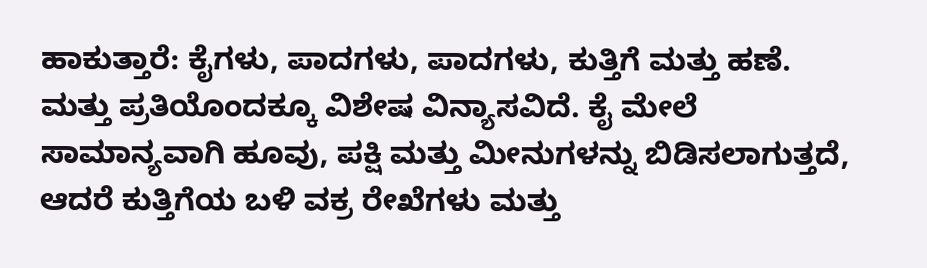ಹಾಕುತ್ತಾರೆ: ಕೈಗಳು, ಪಾದಗಳು, ಪಾದಗಳು, ಕುತ್ತಿಗೆ ಮತ್ತು ಹಣೆ. ಮತ್ತು ಪ್ರತಿಯೊಂದಕ್ಕೂ ವಿಶೇಷ ವಿನ್ಯಾಸವಿದೆ. ಕೈ ಮೇಲೆ ಸಾಮಾನ್ಯವಾಗಿ ಹೂವು, ಪಕ್ಷಿ ಮತ್ತು ಮೀನುಗಳನ್ನು ಬಿಡಿಸಲಾಗುತ್ತದೆ, ಆದರೆ ಕುತ್ತಿಗೆಯ ಬಳಿ ವಕ್ರ ರೇಖೆಗಳು ಮತ್ತು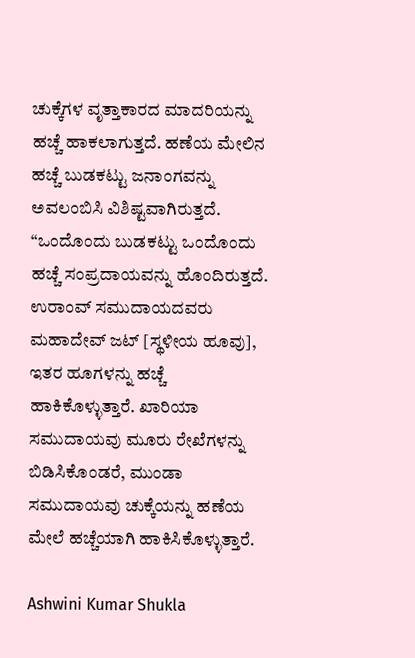ಚುಕ್ಕೆಗಳ ವೃತ್ತಾಕಾರದ ಮಾದರಿಯನ್ನು ಹಚ್ಚೆ ಹಾಕಲಾಗುತ್ತದೆ. ಹಣೆಯ ಮೇಲಿನ ಹಚ್ಚೆ ಬುಡಕಟ್ಟು ಜನಾಂಗವನ್ನು ಅವಲಂಬಿಸಿ ವಿಶಿಷ್ಟವಾಗಿರುತ್ತದೆ.
“ಒಂದೊಂದು ಬುಡಕಟ್ಟು ಒಂದೊಂದು ಹಚ್ಚೆ ಸಂಪ್ರದಾಯವನ್ನು ಹೊಂದಿರುತ್ತದೆ. ಉರಾಂವ್ ಸಮುದಾಯದವರು ಮಹಾದೇವ್ ಜಟ್ [ಸ್ಥಳೀಯ ಹೂವು], ಇತರ ಹೂಗಳನ್ನು ಹಚ್ಚೆ ಹಾಕಿಕೊಳ್ಳುತ್ತಾರೆ. ಖಾರಿಯಾ ಸಮುದಾಯವು ಮೂರು ರೇಖೆಗಳನ್ನು ಬಿಡಿಸಿಕೊಂಡರೆ, ಮುಂಡಾ ಸಮುದಾಯವು ಚುಕ್ಕೆಯನ್ನು ಹಣೆಯ ಮೇಲೆ ಹಚ್ಚೆಯಾಗಿ ಹಾಕಿಸಿಕೊಳ್ಳುತ್ತಾರೆ.

Ashwini Kumar Shukla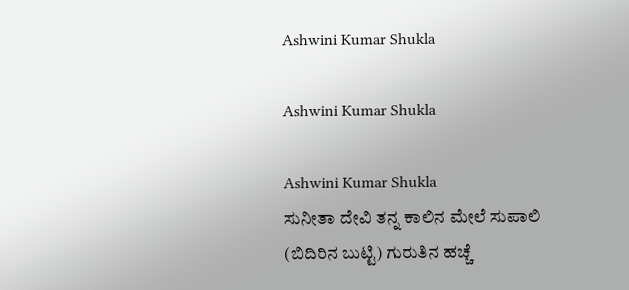Ashwini Kumar Shukla

Ashwini Kumar Shukla

Ashwini Kumar Shukla
ಸುನೀತಾ ದೇವಿ ತನ್ನ ಕಾಲಿನ ಮೇಲೆ ಸುಪಾಲಿ (ಬಿದಿರಿನ ಬುಟ್ಟಿ) ಗುರುತಿನ ಹಚ್ಚೆ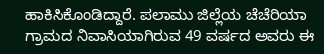ಹಾಕಿಸಿಕೊಂಡಿದ್ದಾರೆ. ಪಲಾಮು ಜಿಲ್ಲೆಯ ಚೆಚೆರಿಯಾ ಗ್ರಾಮದ ನಿವಾಸಿಯಾಗಿರುವ 49 ವರ್ಷದ ಅವರು ಈ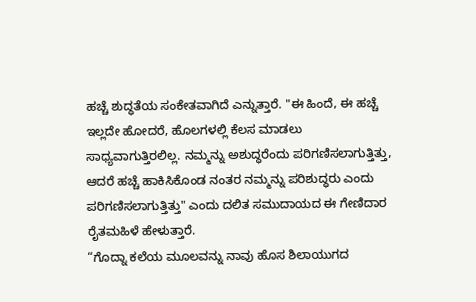ಹಚ್ಚೆ ಶುದ್ಧತೆಯ ಸಂಕೇತವಾಗಿದೆ ಎನ್ನುತ್ತಾರೆ. "ಈ ಹಿಂದೆ, ಈ ಹಚ್ಚೆ ಇಲ್ಲದೇ ಹೋದರೆ, ಹೊಲಗಳಲ್ಲಿ ಕೆಲಸ ಮಾಡಲು ಸಾಧ್ಯವಾಗುತ್ತಿರಲಿಲ್ಲ. ನಮ್ಮನ್ನು ಅಶುದ್ಧರೆಂದು ಪರಿಗಣಿಸಲಾಗುತ್ತಿತ್ತು, ಆದರೆ ಹಚ್ಚೆ ಹಾಕಿಸಿಕೊಂಡ ನಂತರ ನಮ್ಮನ್ನು ಪರಿಶುದ್ಧರು ಎಂದು ಪರಿಗಣಿಸಲಾಗುತ್ತಿತ್ತು" ಎಂದು ದಲಿತ ಸಮುದಾಯದ ಈ ಗೇಣಿದಾರ ರೈತಮಹಿಳೆ ಹೇಳುತ್ತಾರೆ.
“ಗೊದ್ನಾ ಕಲೆಯ ಮೂಲವನ್ನು ನಾವು ಹೊಸ ಶಿಲಾಯುಗದ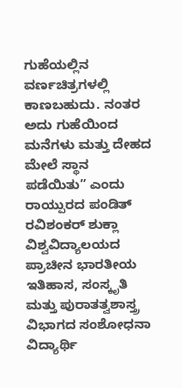ಗುಹೆಯಲ್ಲಿನ ವರ್ಣಚಿತ್ರಗಳಲ್ಲಿ ಕಾಣಬಹುದು. ನಂತರ ಅದು ಗುಹೆಯಿಂದ ಮನೆಗಳು ಮತ್ತು ದೇಹದ ಮೇಲೆ ಸ್ಥಾನ ಪಡೆಯಿತು” ಎಂದು ರಾಯ್ಪುರದ ಪಂಡಿತ್ ರವಿಶಂಕರ್ ಶುಕ್ಲಾ ವಿಶ್ವವಿದ್ಯಾಲಯದ ಪ್ರಾಚೀನ ಭಾರತೀಯ ಇತಿಹಾಸ, ಸಂಸ್ಕೃತಿ ಮತ್ತು ಪುರಾತತ್ವಶಾಸ್ತ್ರ ವಿಭಾಗದ ಸಂಶೋಧನಾ ವಿದ್ಯಾರ್ಥಿ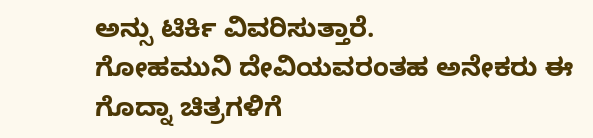ಅನ್ಸು ಟಿರ್ಕಿ ವಿವರಿಸುತ್ತಾರೆ.
ಗೋಹಮುನಿ ದೇವಿಯವರಂತಹ ಅನೇಕರು ಈ ಗೊದ್ನಾ ಚಿತ್ರಗಳಿಗೆ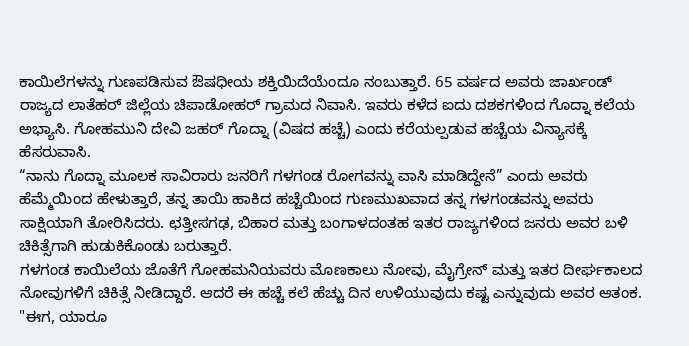ಕಾಯಿಲೆಗಳನ್ನು ಗುಣಪಡಿಸುವ ಔಷಧೀಯ ಶಕ್ತಿಯಿದೆಯೆಂದೂ ನಂಬುತ್ತಾರೆ. 65 ವರ್ಷದ ಅವರು ಜಾರ್ಖಂಡ್ ರಾಜ್ಯದ ಲಾತೆಹರ್ ಜಿಲ್ಲೆಯ ಚಿಪಾಡೋಹರ್ ಗ್ರಾಮದ ನಿವಾಸಿ. ಇವರು ಕಳೆದ ಐದು ದಶಕಗಳಿಂದ ಗೊದ್ನಾ ಕಲೆಯ ಅಭ್ಯಾಸಿ. ಗೋಹಮುನಿ ದೇವಿ ಜಹರ್ ಗೊದ್ನಾ (ವಿಷದ ಹಚ್ಚೆ) ಎಂದು ಕರೆಯಲ್ಪಡುವ ಹಚ್ಚೆಯ ವಿನ್ಯಾಸಕ್ಕೆ ಹೆಸರುವಾಸಿ.
“ನಾನು ಗೊದ್ನಾ ಮೂಲಕ ಸಾವಿರಾರು ಜನರಿಗೆ ಗಳಗಂಡ ರೋಗವನ್ನು ವಾಸಿ ಮಾಡಿದ್ದೇನೆ” ಎಂದು ಅವರು ಹೆಮ್ಮೆಯಿಂದ ಹೇಳುತ್ತಾರೆ, ತನ್ನ ತಾಯಿ ಹಾಕಿದ ಹಚ್ಚೆಯಿಂದ ಗುಣಮುಖವಾದ ತನ್ನ ಗಳಗಂಡವನ್ನು ಅವರು ಸಾಕ್ಷಿಯಾಗಿ ತೋರಿಸಿದರು. ಛತ್ತೀಸಗಢ, ಬಿಹಾರ ಮತ್ತು ಬಂಗಾಳದಂತಹ ಇತರ ರಾಜ್ಯಗಳಿಂದ ಜನರು ಅವರ ಬಳಿ ಚಿಕಿತ್ಸೆಗಾಗಿ ಹುಡುಕಿಕೊಂಡು ಬರುತ್ತಾರೆ.
ಗಳಗಂಡ ಕಾಯಿಲೆಯ ಜೊತೆಗೆ ಗೋಹಮನಿಯವರು ಮೊಣಕಾಲು ನೋವು, ಮೈಗ್ರೇನ್ ಮತ್ತು ಇತರ ದೀರ್ಘಕಾಲದ ನೋವುಗಳಿಗೆ ಚಿಕಿತ್ಸೆ ನೀಡಿದ್ದಾರೆ. ಆದರೆ ಈ ಹಚ್ಚೆ ಕಲೆ ಹೆಚ್ಚು ದಿನ ಉಳಿಯುವುದು ಕಷ್ಟ ಎನ್ನುವುದು ಅವರ ಆತಂಕ. "ಈಗ, ಯಾರೂ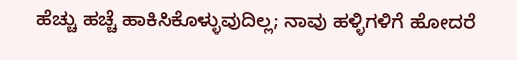ಹೆಚ್ಚು ಹಚ್ಚೆ ಹಾಕಿಸಿಕೊಳ್ಳುವುದಿಲ್ಲ; ನಾವು ಹಳ್ಳಿಗಳಿಗೆ ಹೋದರೆ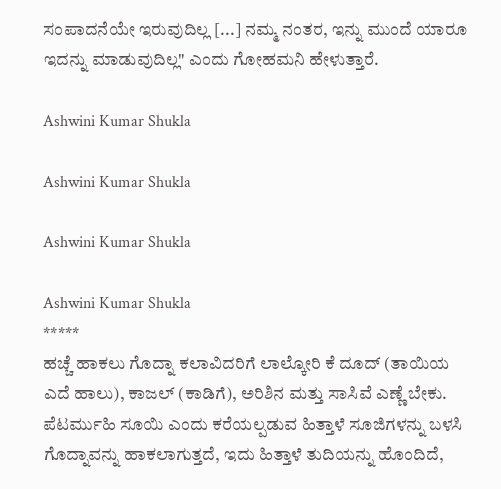ಸಂಪಾದನೆಯೇ ಇರುವುದಿಲ್ಲ [...] ನಮ್ಮ ನಂತರ, ಇನ್ನು ಮುಂದೆ ಯಾರೂ ಇದನ್ನು ಮಾಡುವುದಿಲ್ಲ" ಎಂದು ಗೋಹಮನಿ ಹೇಳುತ್ತಾರೆ.

Ashwini Kumar Shukla

Ashwini Kumar Shukla

Ashwini Kumar Shukla

Ashwini Kumar Shukla
*****
ಹಚ್ಚೆ ಹಾಕಲು ಗೊದ್ನಾ ಕಲಾವಿದರಿಗೆ ಲಾಲ್ಕೋರಿ ಕೆ ದೂದ್ (ತಾಯಿಯ ಎದೆ ಹಾಲು), ಕಾಜಲ್ (ಕಾಡಿಗೆ), ಅರಿಶಿನ ಮತ್ತು ಸಾಸಿವೆ ಎಣ್ಣೆ ಬೇಕು. ಪೆಟರ್ಮುಹಿ ಸೂಯಿ ಎಂದು ಕರೆಯಲ್ಪಡುವ ಹಿತ್ತಾಳೆ ಸೂಜಿಗಳನ್ನು ಬಳಸಿ ಗೊದ್ನಾವನ್ನು ಹಾಕಲಾಗುತ್ತದೆ, ಇದು ಹಿತ್ತಾಳೆ ತುದಿಯನ್ನು ಹೊಂದಿದೆ,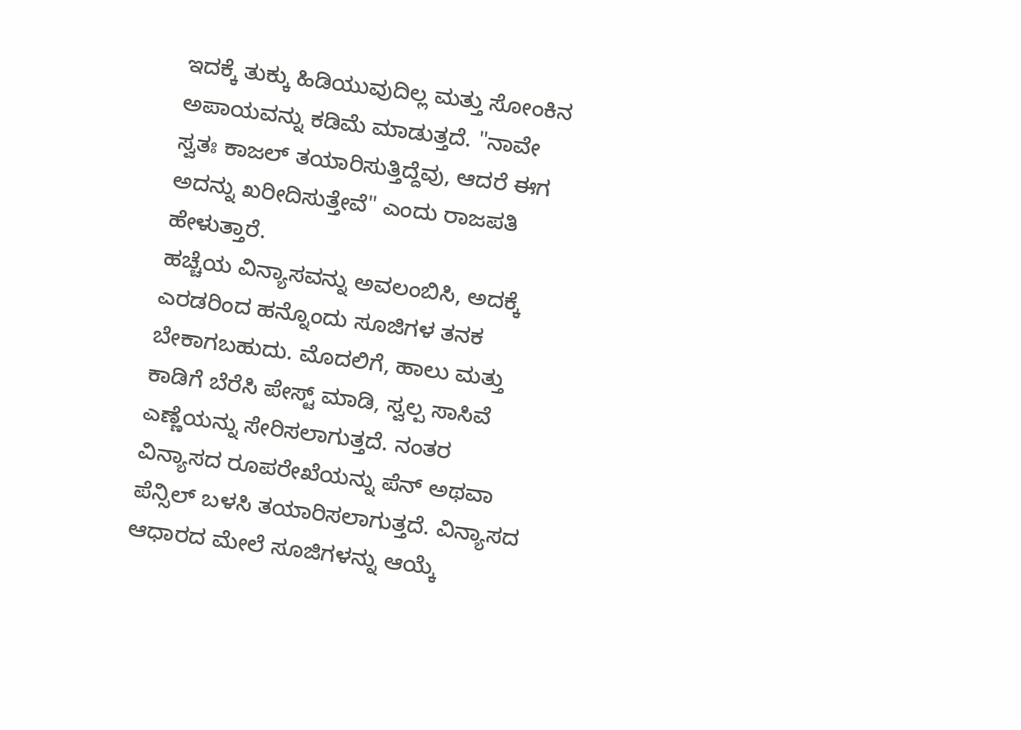ಇದಕ್ಕೆ ತುಕ್ಕು ಹಿಡಿಯುವುದಿಲ್ಲ ಮತ್ತು ಸೋಂಕಿನ ಅಪಾಯವನ್ನು ಕಡಿಮೆ ಮಾಡುತ್ತದೆ. "ನಾವೇ ಸ್ವತಃ ಕಾಜಲ್ ತಯಾರಿಸುತ್ತಿದ್ದೆವು, ಆದರೆ ಈಗ ಅದನ್ನು ಖರೀದಿಸುತ್ತೇವೆ" ಎಂದು ರಾಜಪತಿ ಹೇಳುತ್ತಾರೆ.
ಹಚ್ಚೆಯ ವಿನ್ಯಾಸವನ್ನು ಅವಲಂಬಿಸಿ, ಅದಕ್ಕೆ ಎರಡರಿಂದ ಹನ್ನೊಂದು ಸೂಜಿಗಳ ತನಕ ಬೇಕಾಗಬಹುದು. ಮೊದಲಿಗೆ, ಹಾಲು ಮತ್ತು ಕಾಡಿಗೆ ಬೆರೆಸಿ ಪೇಸ್ಟ್ ಮಾಡಿ, ಸ್ವಲ್ಪ ಸಾಸಿವೆ ಎಣ್ಣೆಯನ್ನು ಸೇರಿಸಲಾಗುತ್ತದೆ. ನಂತರ ವಿನ್ಯಾಸದ ರೂಪರೇಖೆಯನ್ನು ಪೆನ್ ಅಥವಾ ಪೆನ್ಸಿಲ್ ಬಳಸಿ ತಯಾರಿಸಲಾಗುತ್ತದೆ. ವಿನ್ಯಾಸದ ಆಧಾರದ ಮೇಲೆ ಸೂಜಿಗಳನ್ನು ಆಯ್ಕೆ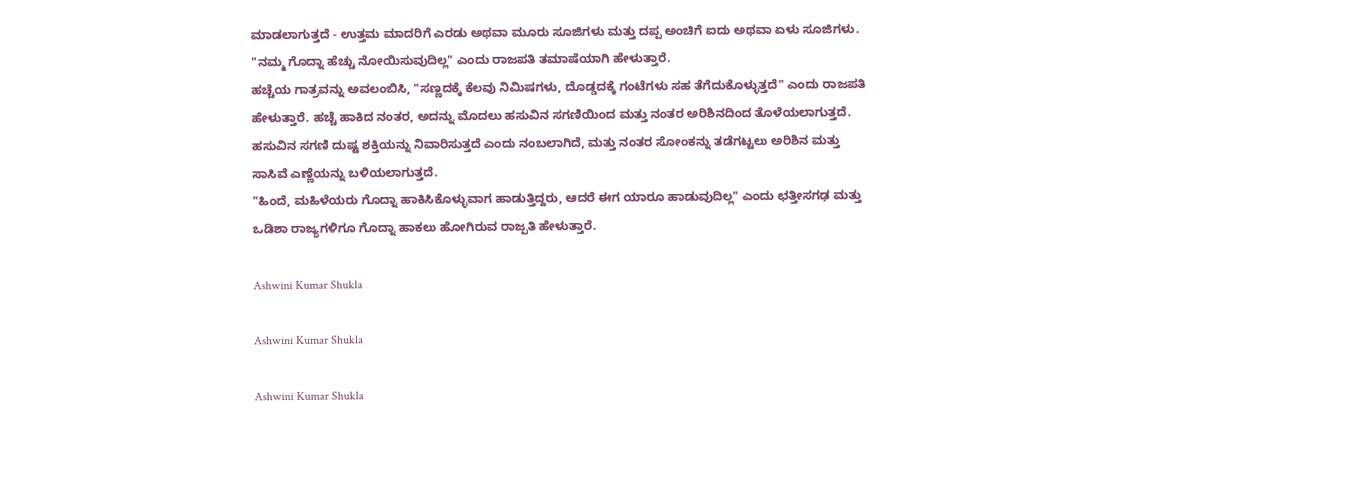ಮಾಡಲಾಗುತ್ತದೆ - ಉತ್ತಮ ಮಾದರಿಗೆ ಎರಡು ಅಥವಾ ಮೂರು ಸೂಜಿಗಳು ಮತ್ತು ದಪ್ಪ ಅಂಚಿಗೆ ಐದು ಅಥವಾ ಏಳು ಸೂಜಿಗಳು. "ನಮ್ಮ ಗೊದ್ನಾ ಹೆಚ್ಚು ನೋಯಿಸುವುದಿಲ್ಲ" ಎಂದು ರಾಜಪತಿ ತಮಾಷೆಯಾಗಿ ಹೇಳುತ್ತಾರೆ.
ಹಚ್ಚೆಯ ಗಾತ್ರವನ್ನು ಅವಲಂಬಿಸಿ, "ಸಣ್ಣದಕ್ಕೆ ಕೆಲವು ನಿಮಿಷಗಳು, ದೊಡ್ಡದಕ್ಕೆ ಗಂಟೆಗಳು ಸಹ ತೆಗೆದುಕೊಳ್ಳುತ್ತದೆ" ಎಂದು ರಾಜಪತಿ ಹೇಳುತ್ತಾರೆ. ಹಚ್ಚೆ ಹಾಕಿದ ನಂತರ, ಅದನ್ನು ಮೊದಲು ಹಸುವಿನ ಸಗಣಿಯಿಂದ ಮತ್ತು ನಂತರ ಅರಿಶಿನದಿಂದ ತೊಳೆಯಲಾಗುತ್ತದೆ. ಹಸುವಿನ ಸಗಣಿ ದುಷ್ಟ ಶಕ್ತಿಯನ್ನು ನಿವಾರಿಸುತ್ತದೆ ಎಂದು ನಂಬಲಾಗಿದೆ, ಮತ್ತು ನಂತರ ಸೋಂಕನ್ನು ತಡೆಗಟ್ಟಲು ಅರಿಶಿನ ಮತ್ತು ಸಾಸಿವೆ ಎಣ್ಣೆಯನ್ನು ಬಳಿಯಲಾಗುತ್ತದೆ.
"ಹಿಂದೆ, ಮಹಿಳೆಯರು ಗೊದ್ನಾ ಹಾಕಿಸಿಕೊಳ್ಳುವಾಗ ಹಾಡುತ್ತಿದ್ದರು, ಆದರೆ ಈಗ ಯಾರೂ ಹಾಡುವುದಿಲ್ಲ" ಎಂದು ಛತ್ತೀಸಗಢ ಮತ್ತು ಒಡಿಶಾ ರಾಜ್ಯಗಳಿಗೂ ಗೊದ್ನಾ ಹಾಕಲು ಹೋಗಿರುವ ರಾಜ್ಪತಿ ಹೇಳುತ್ತಾರೆ.

Ashwini Kumar Shukla

Ashwini Kumar Shukla

Ashwini Kumar Shukla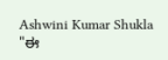Ashwini Kumar Shukla
"ಈ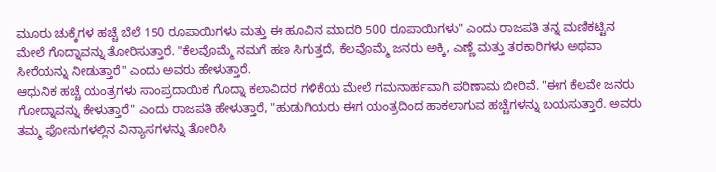ಮೂರು ಚುಕ್ಕೆಗಳ ಹಚ್ಚೆ ಬೆಲೆ 150 ರೂಪಾಯಿಗಳು ಮತ್ತು ಈ ಹೂವಿನ ಮಾದರಿ 500 ರೂಪಾಯಿಗಳು" ಎಂದು ರಾಜಪತಿ ತನ್ನ ಮಣಿಕಟ್ಟಿನ ಮೇಲೆ ಗೊದ್ನಾವನ್ನು ತೋರಿಸುತ್ತಾರೆ. "ಕೆಲವೊಮ್ಮೆ ನಮಗೆ ಹಣ ಸಿಗುತ್ತದೆ, ಕೆಲವೊಮ್ಮೆ ಜನರು ಅಕ್ಕಿ, ಎಣ್ಣೆ ಮತ್ತು ತರಕಾರಿಗಳು ಅಥವಾ ಸೀರೆಯನ್ನು ನೀಡುತ್ತಾರೆ" ಎಂದು ಅವರು ಹೇಳುತ್ತಾರೆ.
ಆಧುನಿಕ ಹಚ್ಚೆ ಯಂತ್ರಗಳು ಸಾಂಪ್ರದಾಯಿಕ ಗೊದ್ನಾ ಕಲಾವಿದರ ಗಳಿಕೆಯ ಮೇಲೆ ಗಮನಾರ್ಹವಾಗಿ ಪರಿಣಾಮ ಬೀರಿವೆ. "ಈಗ ಕೆಲವೇ ಜನರು ಗೋದ್ನಾವನ್ನು ಕೇಳುತ್ತಾರೆ" ಎಂದು ರಾಜಪತಿ ಹೇಳುತ್ತಾರೆ, "ಹುಡುಗಿಯರು ಈಗ ಯಂತ್ರದಿಂದ ಹಾಕಲಾಗುವ ಹಚ್ಚೆಗಳನ್ನು ಬಯಸುತ್ತಾರೆ. ಅವರು ತಮ್ಮ ಫೋನುಗಳಲ್ಲಿನ ವಿನ್ಯಾಸಗಳನ್ನು ತೋರಿಸಿ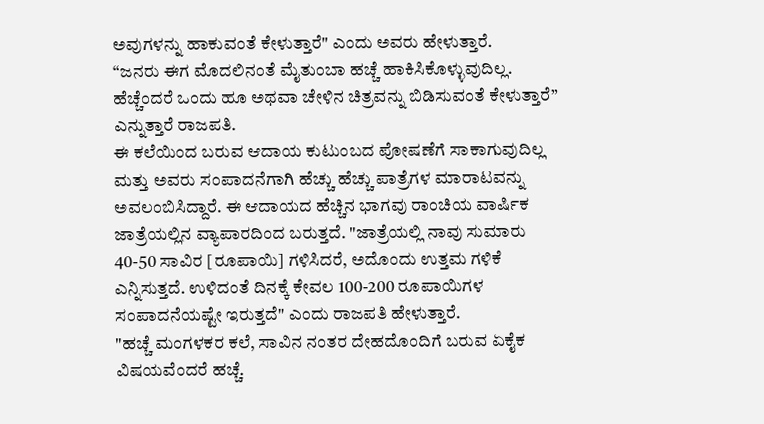ಅವುಗಳನ್ನು ಹಾಕುವಂತೆ ಕೇಳುತ್ತಾರೆ" ಎಂದು ಅವರು ಹೇಳುತ್ತಾರೆ.
“ಜನರು ಈಗ ಮೊದಲಿನಂತೆ ಮೈತುಂಬಾ ಹಚ್ಚೆ ಹಾಕಿಸಿಕೊಳ್ಳುವುದಿಲ್ಲ. ಹೆಚ್ಚೆಂದರೆ ಒಂದು ಹೂ ಅಥವಾ ಚೇಳಿನ ಚಿತ್ರವನ್ನು ಬಿಡಿಸುವಂತೆ ಕೇಳುತ್ತಾರೆ” ಎನ್ನುತ್ತಾರೆ ರಾಜಪತಿ.
ಈ ಕಲೆಯಿಂದ ಬರುವ ಆದಾಯ ಕುಟುಂಬದ ಪೋಷಣೆಗೆ ಸಾಕಾಗುವುದಿಲ್ಲ ಮತ್ತು ಅವರು ಸಂಪಾದನೆಗಾಗಿ ಹೆಚ್ಚು ಹೆಚ್ಚು ಪಾತ್ರೆಗಳ ಮಾರಾಟವನ್ನು ಅವಲಂಬಿಸಿದ್ದಾರೆ. ಈ ಆದಾಯದ ಹೆಚ್ಚಿನ ಭಾಗವು ರಾಂಚಿಯ ವಾರ್ಷಿಕ ಜಾತ್ರೆಯಲ್ಲಿನ ವ್ಯಾಪಾರದಿಂದ ಬರುತ್ತದೆ. "ಜಾತ್ರೆಯಲ್ಲಿ ನಾವು ಸುಮಾರು 40-50 ಸಾವಿರ [ರೂಪಾಯಿ] ಗಳಿಸಿದರೆ, ಅದೊಂದು ಉತ್ತಮ ಗಳಿಕೆ ಎನ್ನಿಸುತ್ತದೆ. ಉಳಿದಂತೆ ದಿನಕ್ಕೆ ಕೇವಲ 100-200 ರೂಪಾಯಿಗಳ ಸಂಪಾದನೆಯಷ್ಟೇ ಇರುತ್ತದೆ" ಎಂದು ರಾಜಪತಿ ಹೇಳುತ್ತಾರೆ.
"ಹಚ್ಚೆ ಮಂಗಳಕರ ಕಲೆ, ಸಾವಿನ ನಂತರ ದೇಹದೊಂದಿಗೆ ಬರುವ ಏಕೈಕ ವಿಷಯವೆಂದರೆ ಹಚ್ಚೆ.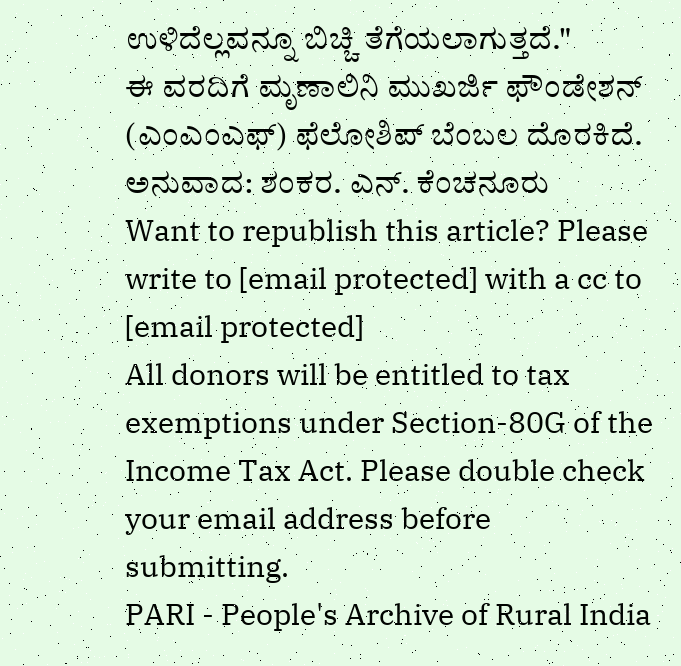ಉಳಿದೆಲ್ಲವನ್ನೂ ಬಿಚ್ಚಿ ತೆಗೆಯಲಾಗುತ್ತದೆ."
ಈ ವರದಿಗೆ ಮೃಣಾಲಿನಿ ಮುಖರ್ಜಿ ಫೌಂಡೇಶನ್ (ಎಂಎಂಎಫ್) ಫೆಲೋಶಿಪ್ ಬೆಂಬಲ ದೊರಕಿದೆ.
ಅನುವಾದ: ಶಂಕರ. ಎನ್. ಕೆಂಚನೂರು
Want to republish this article? Please write to [email protected] with a cc to [email protected]
All donors will be entitled to tax exemptions under Section-80G of the Income Tax Act. Please double check your email address before submitting.
PARI - People's Archive of Rural India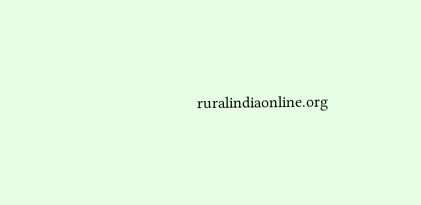ruralindiaonline.org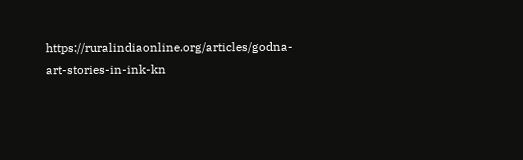https://ruralindiaonline.org/articles/godna-art-stories-in-ink-kn